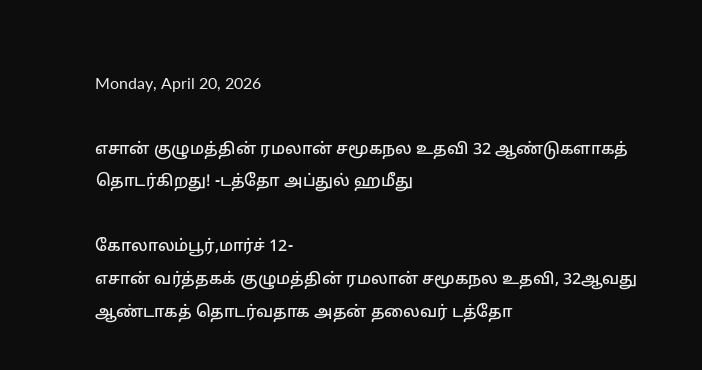Monday, April 20, 2026

எசான் குழுமத்தின் ரமலான் சமூகநல உதவி 32 ஆண்டுகளாகத் தொடர்கிறது! -டத்தோ அப்துல் ஹமீது

கோலாலம்பூர்,மார்ச் 12-
எசான் வர்த்தகக் குழுமத்தின் ரமலான் சமூகநல உதவி, 32ஆவது ஆண்டாகத் தொடர்வதாக அதன் தலைவர் டத்தோ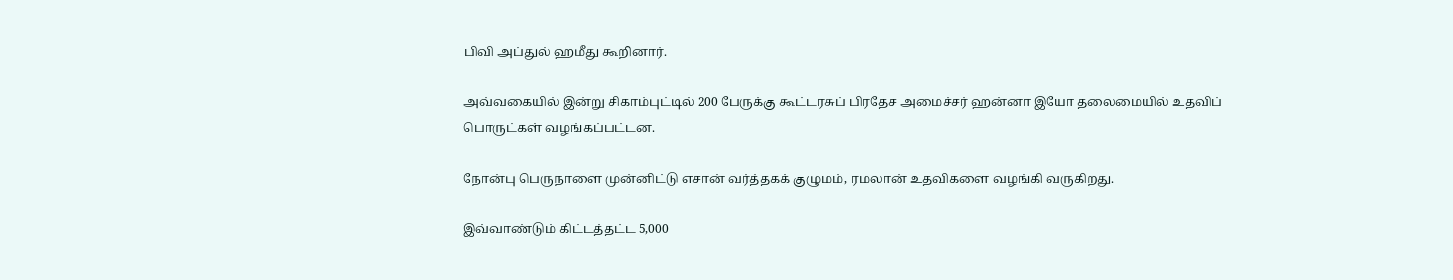பிவி அப்துல் ஹமீது கூறினார்.

அவ்வகையில் இன்று சிகாம்புட்டில் 200 பேருக்கு கூட்டரசுப் பிரதேச அமைச்சர் ஹன்னா இயோ தலைமையில் உதவிப் பொருட்கள் வழங்கப்பட்டன.

நோன்பு பெருநாளை முன்னிட்டு எசான் வர்த்தகக் குழுமம், ரமலான் உதவிகளை வழங்கி வருகிறது.

இவ்வாண்டும் கிட்டத்தட்ட 5,000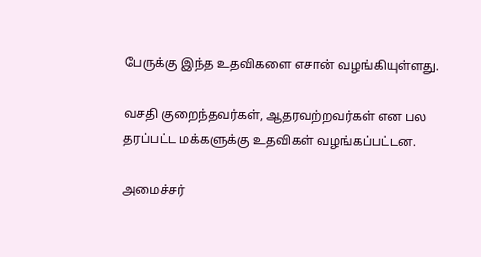பேருக்கு இந்த உதவிகளை எசான் வழங்கியுள்ளது.

வசதி குறைந்தவர்கள், ஆதரவற்றவர்கள் என பல தரப்பட்ட மக்களுக்கு உதவிகள் வழங்கப்பட்டன.

அமைச்சர்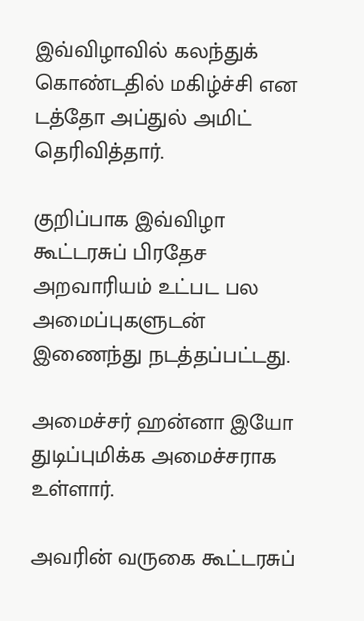இவ்விழாவில் கலந்துக் கொண்டதில் மகிழ்ச்சி என டத்தோ அப்துல் அமிட் தெரிவித்தார்.

குறிப்பாக இவ்விழா கூட்டரசுப் பிரதேச அறவாரியம் உட்பட பல அமைப்புகளுடன் இணைந்து நடத்தப்பட்டது.

அமைச்சர் ஹன்னா இயோ துடிப்புமிக்க அமைச்சராக உள்ளார்.

அவரின் வருகை கூட்டரசுப்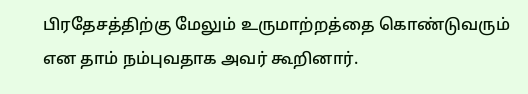பிரதேசத்திற்கு மேலும் உருமாற்றத்தை கொண்டுவரும் என தாம் நம்புவதாக அவர் கூறினார்.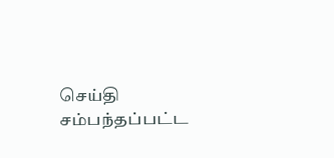செய்தி சம்பந்தப்பட்ட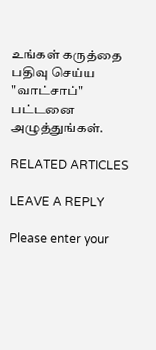உங்கள் கருத்தை பதிவு செய்ய "வாட்சாப்" பட்டனை அழுத்துங்கள்.

RELATED ARTICLES

LEAVE A REPLY

Please enter your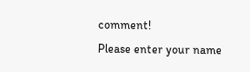comment!
Please enter your name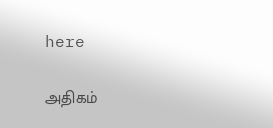here

அதிகம்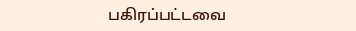பகிரப்பட்டவை